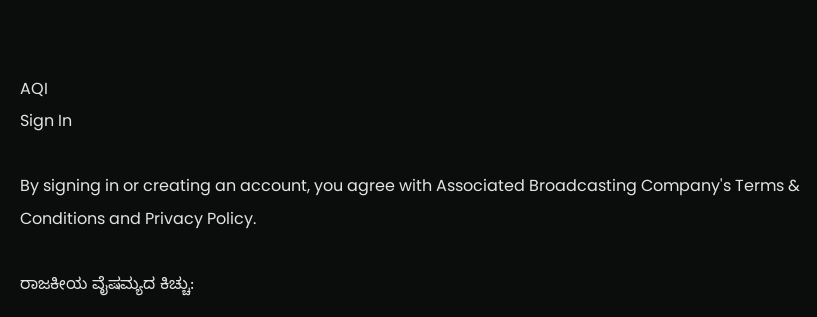AQI
Sign In

By signing in or creating an account, you agree with Associated Broadcasting Company's Terms & Conditions and Privacy Policy.

ರಾಜಕೀಯ ವೈಷಮ್ಯದ ಕಿಚ್ಚು: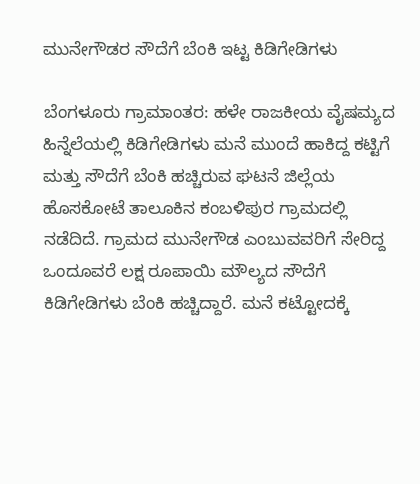ಮುನೇಗೌಡರ ಸೌದೆಗೆ ಬೆಂಕಿ ಇಟ್ಟ ಕಿಡಿಗೇಡಿಗಳು

ಬೆಂಗಳೂರು ಗ್ರಾಮಾಂತರ: ಹಳೇ ರಾಜಕೀಯ ವೈಷಮ್ಯದ ಹಿನ್ನೆಲೆಯಲ್ಲಿ ಕಿಡಿಗೇಡಿಗಳು ಮನೆ ಮುಂದೆ ಹಾಕಿದ್ದ ಕಟ್ಟಿಗೆ ಮತ್ತು ಸೌದೆಗೆ ಬೆಂಕಿ ಹಚ್ಚಿರುವ ಘಟನೆ ಜಿಲ್ಲೆಯ ಹೊಸಕೋಟೆ ತಾಲೂಕಿನ ಕಂಬಳಿಪುರ ಗ್ರಾಮದಲ್ಲಿ ನಡೆದಿದೆ. ಗ್ರಾಮದ ಮುನೇಗೌಡ ಎಂಬುವವರಿಗೆ ಸೇರಿದ್ದ ಒಂದೂವರೆ ಲಕ್ಷ ರೂಪಾಯಿ ಮೌಲ್ಯದ ಸೌದೆಗೆ ಕಿಡಿಗೇಡಿಗಳು ಬೆಂಕಿ ಹಚ್ಚಿದ್ದಾರೆ. ಮನೆ ಕಟ್ಟೋದಕ್ಕೆ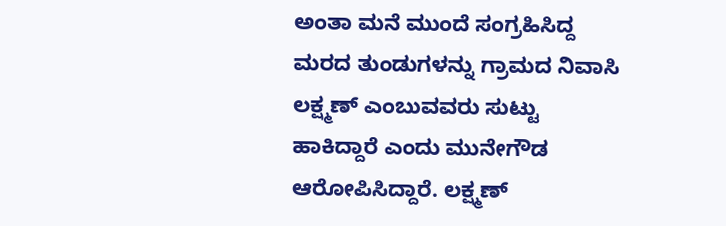ಅಂತಾ ಮನೆ ಮುಂದೆ ಸಂಗ್ರಹಿಸಿದ್ದ ಮರದ ತುಂಡುಗಳನ್ನು ಗ್ರಾಮದ ನಿವಾಸಿ ಲಕ್ಷ್ಮಣ್ ಎಂಬುವವರು ಸುಟ್ಟು ಹಾಕಿದ್ದಾರೆ ಎಂದು ಮುನೇಗೌಡ ಆರೋಪಿಸಿದ್ದಾರೆ. ಲಕ್ಷ್ಮಣ್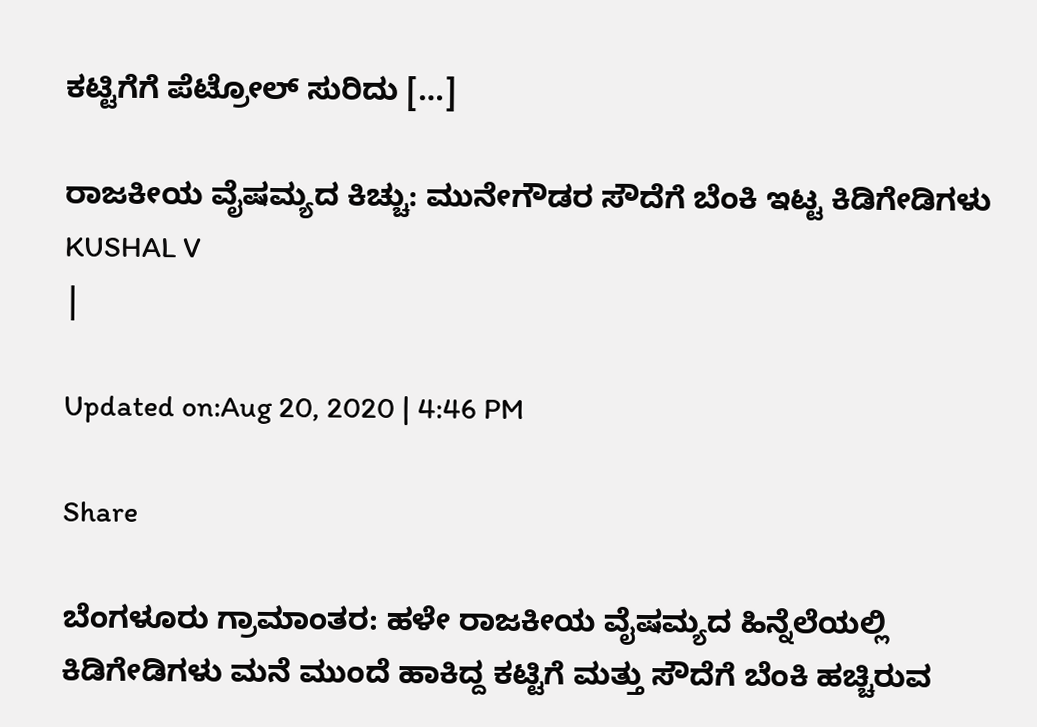ಕಟ್ಟಿಗೆಗೆ ಪೆಟ್ರೋಲ್ ಸುರಿದು […]

ರಾಜಕೀಯ ವೈಷಮ್ಯದ ಕಿಚ್ಚು: ಮುನೇಗೌಡರ ಸೌದೆಗೆ ಬೆಂಕಿ ಇಟ್ಟ ಕಿಡಿಗೇಡಿಗಳು
KUSHAL V
|

Updated on:Aug 20, 2020 | 4:46 PM

Share

ಬೆಂಗಳೂರು ಗ್ರಾಮಾಂತರ: ಹಳೇ ರಾಜಕೀಯ ವೈಷಮ್ಯದ ಹಿನ್ನೆಲೆಯಲ್ಲಿ ಕಿಡಿಗೇಡಿಗಳು ಮನೆ ಮುಂದೆ ಹಾಕಿದ್ದ ಕಟ್ಟಿಗೆ ಮತ್ತು ಸೌದೆಗೆ ಬೆಂಕಿ ಹಚ್ಚಿರುವ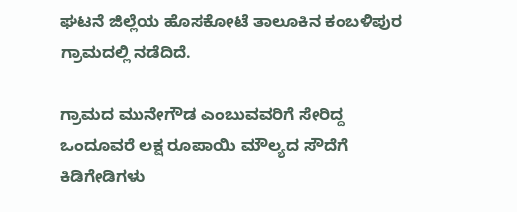ಘಟನೆ ಜಿಲ್ಲೆಯ ಹೊಸಕೋಟೆ ತಾಲೂಕಿನ ಕಂಬಳಿಪುರ ಗ್ರಾಮದಲ್ಲಿ ನಡೆದಿದೆ.

ಗ್ರಾಮದ ಮುನೇಗೌಡ ಎಂಬುವವರಿಗೆ ಸೇರಿದ್ದ ಒಂದೂವರೆ ಲಕ್ಷ ರೂಪಾಯಿ ಮೌಲ್ಯದ ಸೌದೆಗೆ ಕಿಡಿಗೇಡಿಗಳು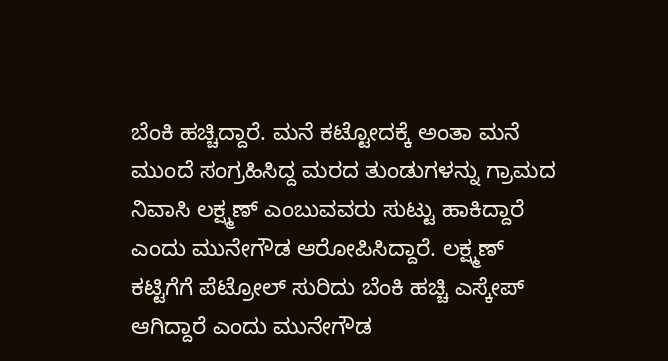ಬೆಂಕಿ ಹಚ್ಚಿದ್ದಾರೆ. ಮನೆ ಕಟ್ಟೋದಕ್ಕೆ ಅಂತಾ ಮನೆ ಮುಂದೆ ಸಂಗ್ರಹಿಸಿದ್ದ ಮರದ ತುಂಡುಗಳನ್ನು ಗ್ರಾಮದ ನಿವಾಸಿ ಲಕ್ಷ್ಮಣ್ ಎಂಬುವವರು ಸುಟ್ಟು ಹಾಕಿದ್ದಾರೆ ಎಂದು ಮುನೇಗೌಡ ಆರೋಪಿಸಿದ್ದಾರೆ. ಲಕ್ಷ್ಮಣ್ ಕಟ್ಟಿಗೆಗೆ ಪೆಟ್ರೋಲ್ ಸುರಿದು ಬೆಂಕಿ ಹಚ್ಚಿ ಎಸ್ಕೇಪ್ ಆಗಿದ್ದಾರೆ ಎಂದು ಮುನೇಗೌಡ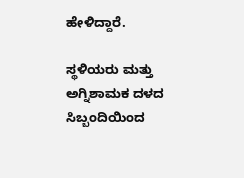ಹೇಳಿದ್ದಾರೆ.

ಸ್ಥಳಿಯರು ಮತ್ತು ಅಗ್ನಿಶಾಮಕ ದಳದ ಸಿಬ್ಬಂದಿಯಿಂದ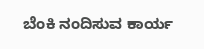ಬೆಂಕಿ ನಂದಿಸುವ ಕಾರ್ಯ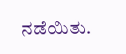ನಡೆಯಿತು.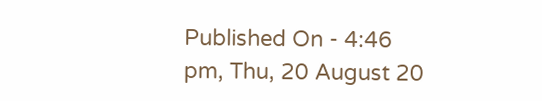Published On - 4:46 pm, Thu, 20 August 20